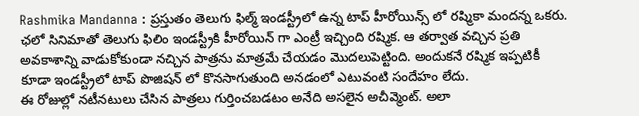Rashmika Mandanna : ప్రస్తుతం తెలుగు ఫిల్మ్ ఇండస్ట్రీలో ఉన్న టాప్ హీరోయిన్స్ లో రష్మికా మందన్న ఒకరు. ఛలో సినిమాతో తెలుగు ఫిలిం ఇండస్ట్రీకి హీరోయిన్ గా ఎంట్రీ ఇచ్చింది రష్మిక. ఆ తర్వాత వచ్చిన ప్రతి అవకాశాన్ని వాడుకోకుండా నచ్చిన పాత్రను మాత్రమే చేయడం మొదలుపెట్టింది. అందుకనే రష్మిక ఇప్పటికీ కూడా ఇండస్ట్రీలో టాప్ పొజిషన్ లో కొనసాగుతుంది అనడంలో ఎటువంటి సందేహం లేదు.
ఈ రోజుల్లో నటీనటులు చేసిన పాత్రలు గుర్తించబడటం అనేది అసలైన అచీవ్మెంట్. అలా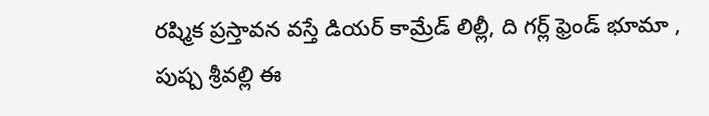రష్మిక ప్రస్తావన వస్తే డియర్ కామ్రేడ్ లిల్లీ, ది గర్ల్ ఫ్రెండ్ భూమా , పుష్ప శ్రీవల్లి ఈ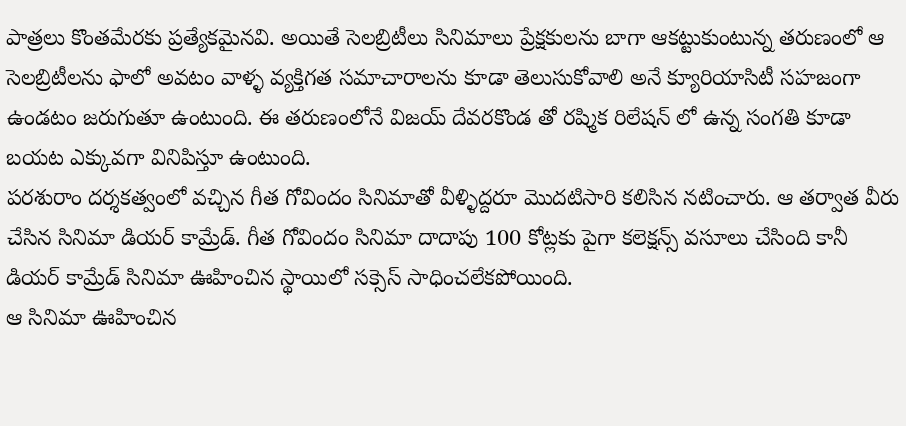పాత్రలు కొంతమేరకు ప్రత్యేకమైనవి. అయితే సెలబ్రిటీలు సినిమాలు ప్రేక్షకులను బాగా ఆకట్టుకుంటున్న తరుణంలో ఆ సెలబ్రిటీలను ఫాలో అవటం వాళ్ళ వ్యక్తిగత సమాచారాలను కూడా తెలుసుకోవాలి అనే క్యూరియాసిటీ సహజంగా ఉండటం జరుగుతూ ఉంటుంది. ఈ తరుణంలోనే విజయ్ దేవరకొండ తో రష్మిక రిలేషన్ లో ఉన్న సంగతి కూడా బయట ఎక్కువగా వినిపిస్తూ ఉంటుంది.
పరశురాం దర్శకత్వంలో వచ్చిన గీత గోవిందం సినిమాతో వీళ్ళిద్దరూ మొదటిసారి కలిసిన నటించారు. ఆ తర్వాత వీరు చేసిన సినిమా డియర్ కామ్రేడ్. గీత గోవిందం సినిమా దాదాపు 100 కోట్లకు పైగా కలెక్షన్స్ వసూలు చేసింది కానీ డియర్ కామ్రేడ్ సినిమా ఊహించిన స్థాయిలో సక్సెస్ సాధించలేకపోయింది.
ఆ సినిమా ఊహించిన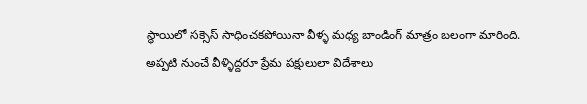స్థాయిలో సక్సెస్ సాధించకపోయినా వీళ్ళ మధ్య బాండింగ్ మాత్రం బలంగా మారింది. అప్పటి నుంచే వీళ్ళిద్దరూ ప్రేమ పక్షులులా విదేశాలు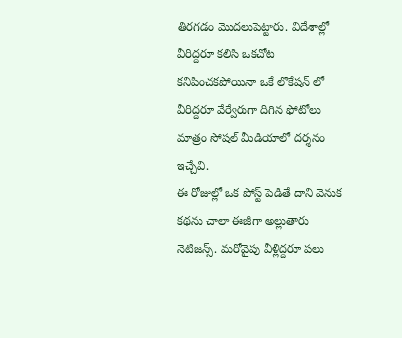తిరగడం మొదలుపెట్టారు. విదేశాల్లో వీరిద్దరూ కలిసి ఒకచోట కనిపించకపోయినా ఒకే లొకేషన్ లో వీరిద్దరూ వేర్వేరుగా దిగిన ఫోటోలు మాత్రం సోషల్ మీడియాలో దర్శనం ఇచ్చేవి.
ఈ రోజుల్లో ఒక పోస్ట్ పెడితే దాని వెనుక కథను చాలా ఈజీగా అల్లుతారు నెటిజన్స్. మరోవైపు వీళ్లిద్దరూ పలు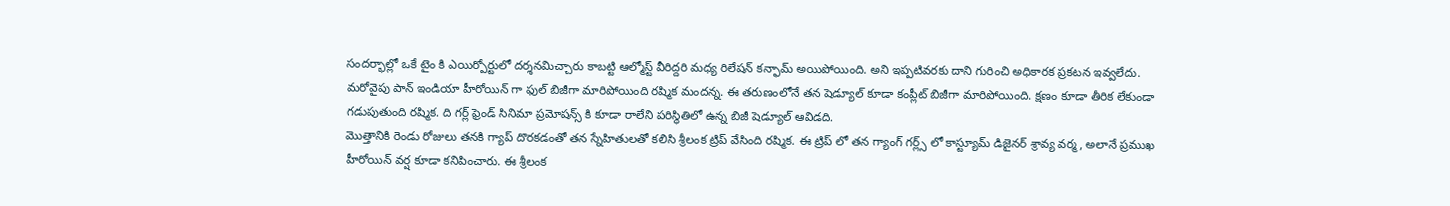సందర్భాల్లో ఒకే టైం కి ఎయిర్పోర్టులో దర్శనమిచ్చారు కాబట్టి ఆల్మోస్ట్ వీరిద్దరి మధ్య రిలేషన్ కన్ఫామ్ అయిపోయింది. అని ఇప్పటివరకు దాని గురించి అధికారక ప్రకటన ఇవ్వలేదు.
మరోవైపు పాన్ ఇండియా హీరోయిన్ గా ఫుల్ బిజీగా మారిపోయింది రష్మిక మందన్న. ఈ తరుణంలోనే తన షెడ్యూల్ కూడా కంప్లీట్ బిజీగా మారిపోయింది. క్షణం కూడా తీరిక లేకుండా గడుపుతుంది రష్మిక. ది గర్ల్ ఫ్రెండ్ సినిమా ప్రమోషన్స్ కి కూడా రాలేని పరిస్థితిలో ఉన్న బిజీ షెడ్యూల్ ఆవిడది.
మొత్తానికి రెండు రోజులు తనకి గ్యాప్ దొరకడంతో తన స్నేహితులతో కలిసి శ్రీలంక ట్రిప్ వేసింది రష్మిక. ఈ ట్రిప్ లో తన గ్యాంగ్ గర్ల్స్ లో కాస్ట్యూమ్ డిజైనర్ శ్రావ్య వర్మ, అలానే ప్రముఖ హీరోయిన్ వర్ష కూడా కనిపించారు. ఈ శ్రీలంక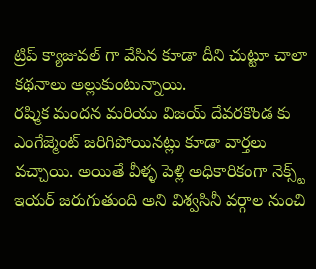ట్రిప్ క్యాజువల్ గా వేసిన కూడా దీని చుట్టూ చాలా కథనాలు అల్లుకుంటున్నాయి.
రష్మిక మందన మరియు విజయ్ దేవరకొండ కు ఎంగేజ్మెంట్ జరిగిపోయినట్లు కూడా వార్తలు వచ్చాయి. అయితే వీళ్ళ పెళ్లి అధికారికంగా నెక్స్ట్ ఇయర్ జరుగుతుంది అని విశ్వసినీ వర్గాల నుంచి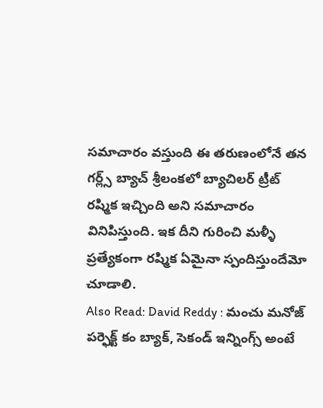సమాచారం వస్తుంది ఈ తరుణంలోనే తన గర్ల్స్ బ్యాచ్ శ్రీలంకలో బ్యాచిలర్ ట్రీట్ రష్మిక ఇచ్చింది అని సమాచారం వినిపిస్తుంది. ఇక దీని గురించి మళ్ళీ ప్రత్యేకంగా రష్మిక ఏమైనా స్పందిస్తుందేమో చూడాలి.
Also Read: David Reddy : మంచు మనోజ్ పర్ఫెక్ట్ కం బ్యాక్, సెకండ్ ఇన్నింగ్స్ అంటే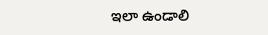ఇలా ఉండాలి